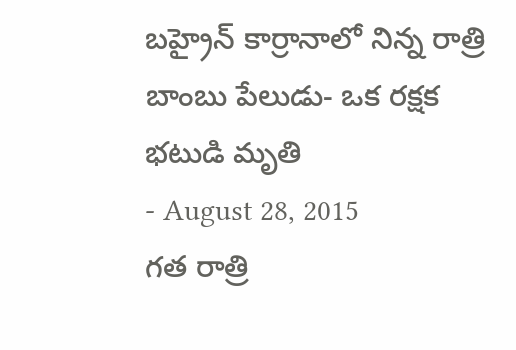బహ్రైన్ కార్రానాలో నిన్న రాత్రి బాంబు పేలుడు- ఒక రక్షక భటుడి మృతి
- August 28, 2015
గత రాత్రి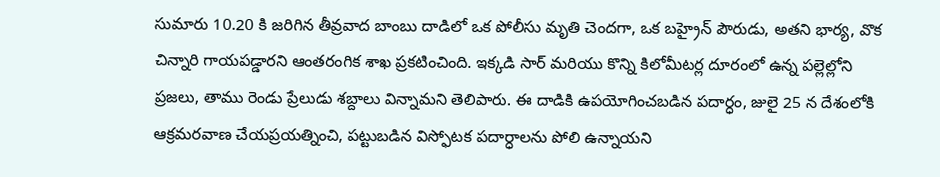సుమారు 10.20 కి జరిగిన తీవ్రవాద బాంబు దాడిలో ఒక పోలీసు మృతి చెందగా, ఒక బహ్రైన్ పౌరుడు, అతని భార్య, వొక చిన్నారి గాయపడ్డారని ఆంతరంగిక శాఖ ప్రకటించింది. ఇక్కడి సార్ మరియు కొన్ని కిలోమీటర్ల దూరంలో ఉన్న పల్లెల్లోని ప్రజలు, తాము రెండు ప్రేలుడు శబ్దాలు విన్నామని తెలిపారు. ఈ దాడికి ఉపయోగించబడిన పదార్ధం, జులై 25 న దేశంలోకి ఆక్రమరవాణ చేయప్రయత్నించి, పట్టుబడిన విస్ఫోటక పదార్ధాలను పోలి ఉన్నాయని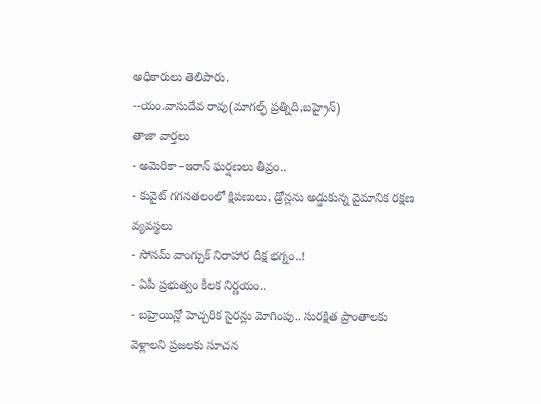అధికారులు తెలిపారు.
--యం.వాసుదేవ రావు(మాగల్ఫ్ ప్రత్నిది,బహ్రైన్)
తాజా వార్తలు
- అమెరికా–ఇరాన్ ఘర్షణలు తీవ్రం..
- కువైట్ గగనతలంలో క్షిపణులు, డ్రోన్లను అడ్డుకున్న వైమానిక రక్షణ వ్యవస్థలు
- సోనమ్ వాంగ్చుక్ నిరాహార దీక్ష భగ్నం..!
- ఏపీ ప్రభుత్వం కీలక నిర్ణయం..
- బహ్రెయిన్లో హెచ్చరిక సైరన్లు మోగింపు.. సురక్షిత ప్రాంతాలకు వెళ్లాలని ప్రజలకు సూచన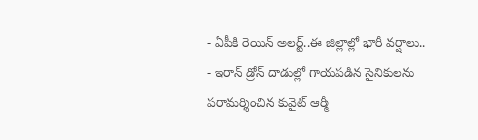- ఏపీకి రెయిన్ అలర్ట్..ఈ జిల్లాల్లో భారీ వర్షాలు..
- ఇరాన్ డ్రోన్ దాడుల్లో గాయపడిన సైనికులను పరామర్శించిన కువైట్ ఆర్మీ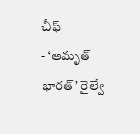చీఫ్
- ‘అమృత్ భారత్’ రైల్వే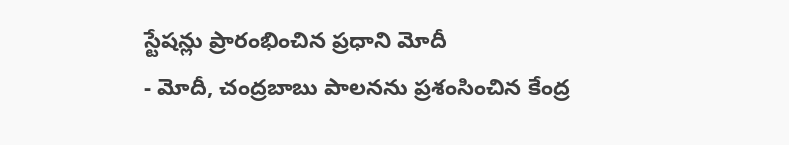స్టేషన్లు ప్రారంభించిన ప్రధాని మోదీ
- మోదీ, చంద్రబాబు పాలనను ప్రశంసించిన కేంద్ర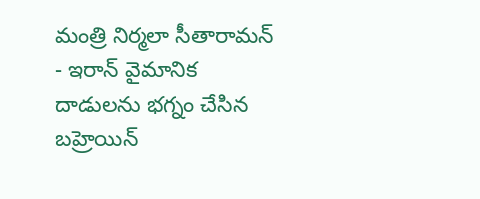మంత్రి నిర్మలా సీతారామన్
- ఇరాన్ వైమానిక దాడులను భగ్నం చేసిన బహ్రెయిన్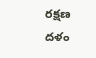రక్షణ దళం